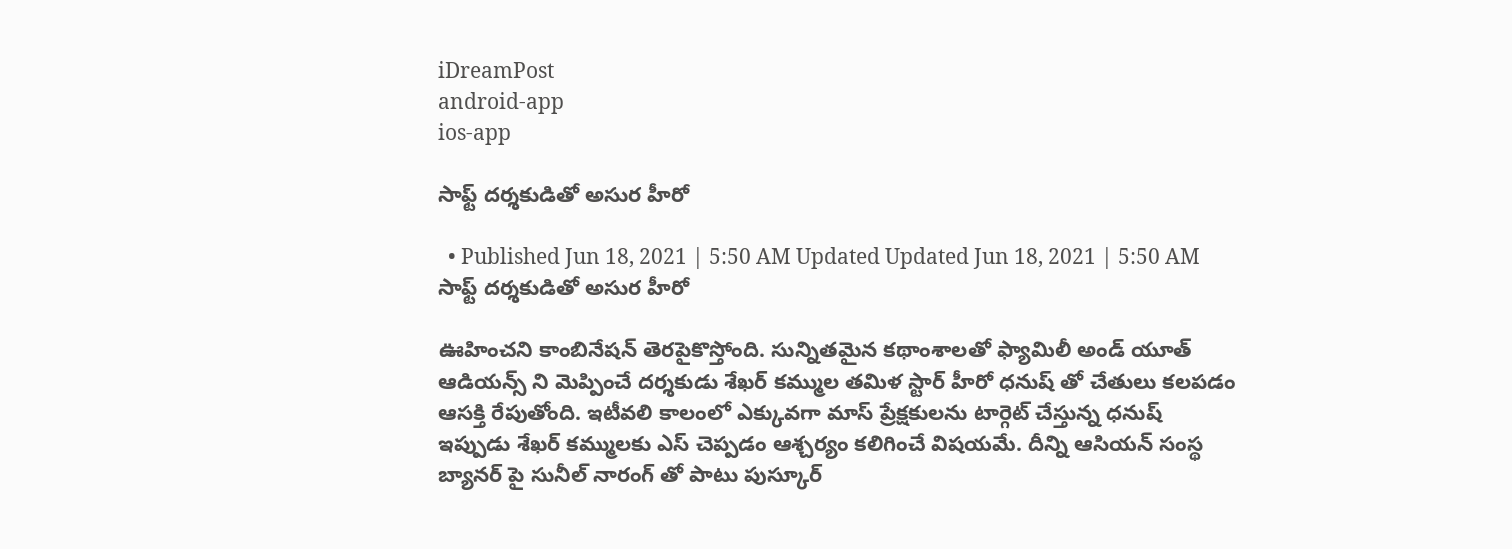iDreamPost
android-app
ios-app

సాఫ్ట్ దర్శకుడితో అసుర హీరో

  • Published Jun 18, 2021 | 5:50 AM Updated Updated Jun 18, 2021 | 5:50 AM
సాఫ్ట్ దర్శకుడితో అసుర హీరో

ఊహించని కాంబినేషన్ తెరపైకొస్తోంది. సున్నితమైన కథాంశాలతో ఫ్యామిలీ అండ్ యూత్ ఆడియన్స్ ని మెప్పించే దర్శకుడు శేఖర్ కమ్ముల తమిళ స్టార్ హీరో ధనుష్ తో చేతులు కలపడం ఆసక్తి రేపుతోంది. ఇటీవలి కాలంలో ఎక్కువగా మాస్ ప్రేక్షకులను టార్గెట్ చేస్తున్న ధనుష్ ఇప్పుడు శేఖర్ కమ్ములకు ఎస్ చెప్పడం ఆశ్చర్యం కలిగించే విషయమే. దీన్ని ఆసియన్ సంస్థ బ్యానర్ పై సునీల్ నారంగ్ తో పాటు పుస్కూర్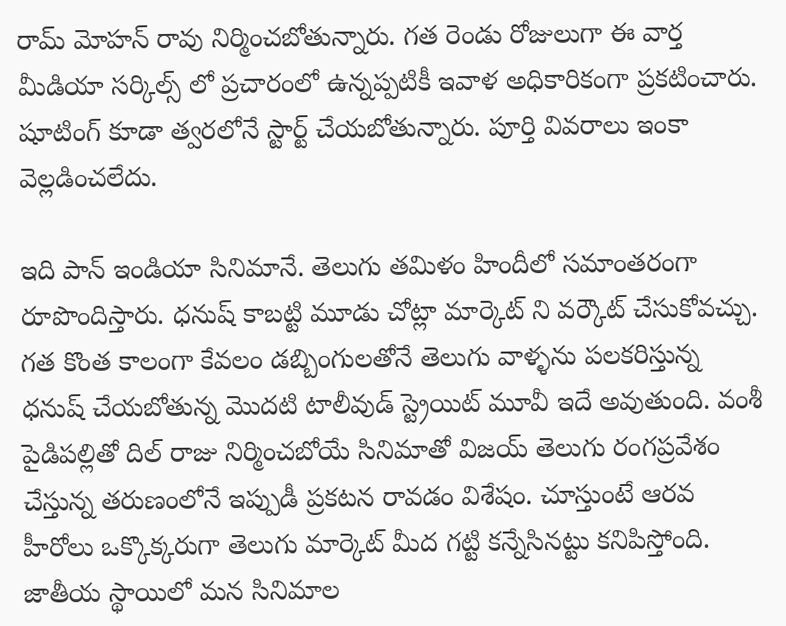రామ్ మోహన్ రావు నిర్మించబోతున్నారు. గత రెండు రోజులుగా ఈ వార్త మీడియా సర్కిల్స్ లో ప్రచారంలో ఉన్నప్పటికీ ఇవాళ అధికారికంగా ప్రకటించారు. షూటింగ్ కూడా త్వరలోనే స్టార్ట్ చేయబోతున్నారు. పూర్తి వివరాలు ఇంకా వెల్లడించలేదు.

ఇది పాన్ ఇండియా సినిమానే. తెలుగు తమిళం హిందీలో సమాంతరంగా రూపొందిస్తారు. ధనుష్ కాబట్టి మూడు చోట్లా మార్కెట్ ని వర్కౌట్ చేసుకోవచ్చు. గత కొంత కాలంగా కేవలం డబ్బింగులతోనే తెలుగు వాళ్ళను పలకరిస్తున్న ధనుష్ చేయబోతున్న మొదటి టాలీవుడ్ స్ట్రెయిట్ మూవీ ఇదే అవుతుంది. వంశీ పైడిపల్లితో దిల్ రాజు నిర్మించబోయే సినిమాతో విజయ్ తెలుగు రంగప్రవేశం చేస్తున్న తరుణంలోనే ఇప్పుడీ ప్రకటన రావడం విశేషం. చూస్తుంటే ఆరవ హీరోలు ఒక్కొక్కరుగా తెలుగు మార్కెట్ మీద గట్టి కన్నేసినట్టు కనిపిస్తోంది. జాతీయ స్థాయిలో మన సినిమాల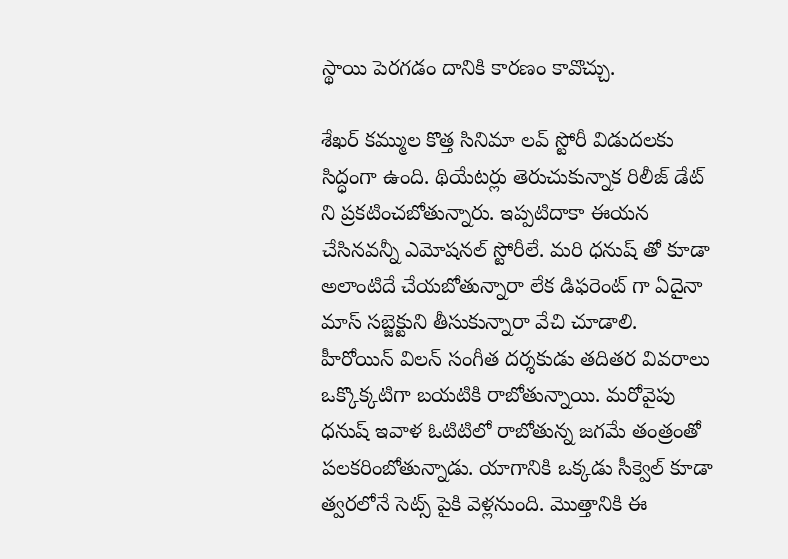స్థాయి పెరగడం దానికి కారణం కావొచ్చు.

శేఖర్ కమ్ముల కొత్త సినిమా లవ్ స్టోరీ విడుదలకు సిద్ధంగా ఉంది. థియేటర్లు తెరుచుకున్నాక రిలీజ్ డేట్ ని ప్రకటించబోతున్నారు. ఇప్పటిదాకా ఈయన చేసినవన్నీ ఎమోషనల్ స్టోరీలే. మరి ధనుష్ తో కూడా అలాంటిదే చేయబోతున్నారా లేక డిఫరెంట్ గా ఏదైనా మాస్ సబ్జెక్టుని తీసుకున్నారా వేచి చూడాలి. హీరోయిన్ విలన్ సంగీత దర్శకుడు తదితర వివరాలు ఒక్కొక్కటిగా బయటికి రాబోతున్నాయి. మరోవైపు ధనుష్ ఇవాళ ఓటిటిలో రాబోతున్న జగమే తంత్రంతో పలకరింబోతున్నాడు. యాగానికి ఒక్కడు సీక్వెల్ కూడా త్వరలోనే సెట్స్ పైకి వెళ్లనుంది. మొత్తానికి ఈ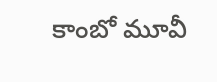కాంబో మూవీ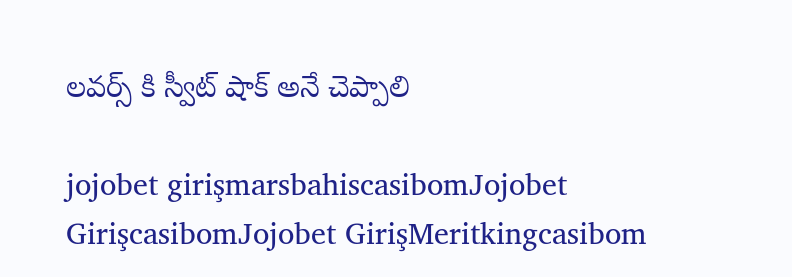లవర్స్ కి స్వీట్ షాక్ అనే చెప్పాలి

jojobet girişmarsbahiscasibomJojobet GirişcasibomJojobet GirişMeritkingcasibom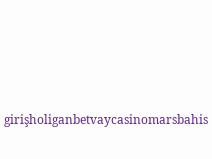girişholiganbetvaycasinomarsbahis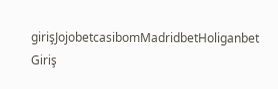girişJojobetcasibomMadridbetHoliganbet Giriş